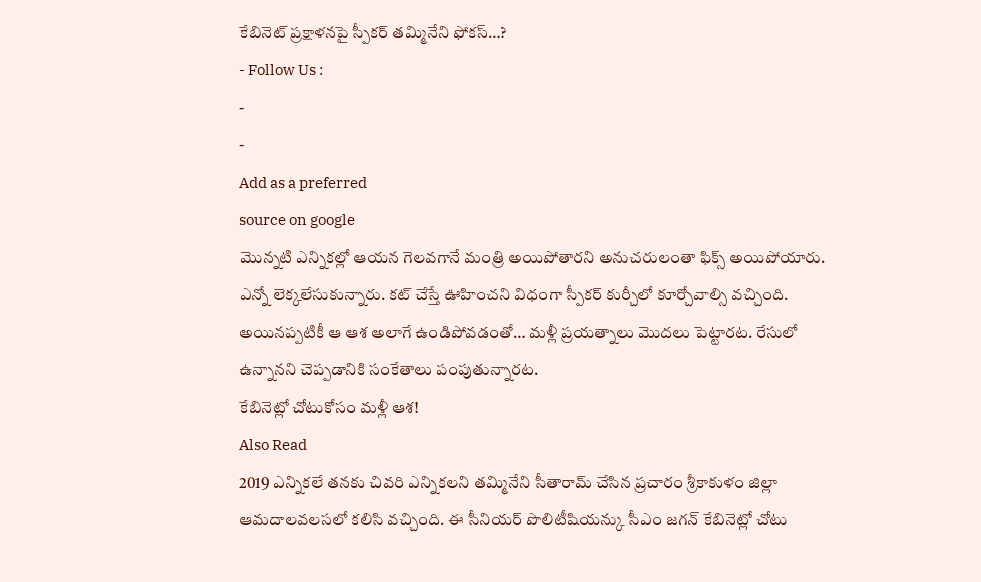కేబినెట్ ప్రక్షాళనపై స్పీకర్ తమ్మినేని ఫోకస్…?
- Follow Us :
-
-
Add as a preferred
source on google
మొన్నటి ఎన్నికల్లో ఆయన గెలవగానే మంత్రి అయిపోతారని అనుచరులంతా ఫిక్స్ అయిపోయారు. ఎన్నో లెక్కలేసుకున్నారు. కట్ చేస్తే ఊహించని విధంగా స్పీకర్ కుర్చీలో కూర్చోవాల్సి వచ్చింది. అయినప్పటికీ ఆ ఆశ అలాగే ఉండిపోవడంతో… మళ్లీ ప్రయత్నాలు మొదలు పెట్టారట. రేసులో ఉన్నానని చెప్పడానికి సంకేతాలు పంపుతున్నారట.
కేబినెట్లో చోటుకోసం మళ్లీ ఆశ!
Also Read
2019 ఎన్నికలే తనకు చివరి ఎన్నికలని తమ్మినేని సీతారామ్ చేసిన ప్రచారం శ్రీకాకుళం జిల్లా ఆమదాలవలసలో కలిసి వచ్చింది. ఈ సీనియర్ పొలిటీషియన్కు సీఎం జగన్ కేబినెట్లో చోటు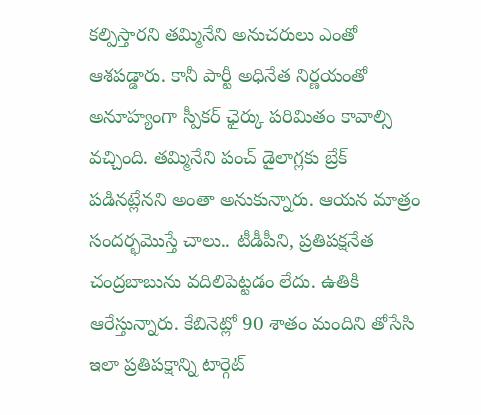కల్పిస్తారని తమ్మినేని అనుచరులు ఎంతో ఆశపడ్డారు. కానీ పార్టీ అధినేత నిర్ణయంతో అనూహ్యంగా స్పీకర్ ఛైర్కు పరిమితం కావాల్సి వచ్చింది. తమ్మినేని పంచ్ డైలాగ్లకు బ్రేక్ పడినట్లేనని అంతా అనుకున్నారు. ఆయన మాత్రం సందర్భమొస్తే చాలు.. టీడీపీని, ప్రతిపక్షనేత చంద్రబాబును వదిలిపెట్టడం లేదు. ఉతికి ఆరేస్తున్నారు. కేబినెట్లో 90 శాతం మందిని తోసేసి ఇలా ప్రతిపక్షాన్ని టార్గెట్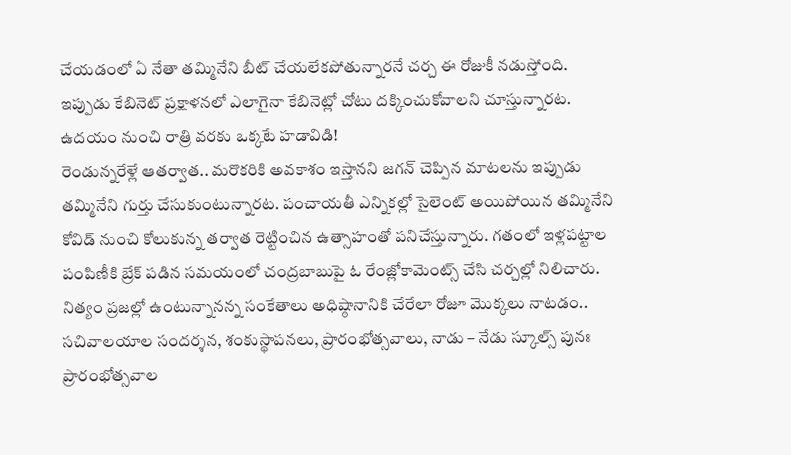చేయడంలో ఏ నేతా తమ్మినేని బీట్ చేయలేకపోతున్నారనే చర్చ ఈ రోజుకీ నడుస్తోంది. ఇప్పుడు కేబినెట్ ప్రక్షాళనలో ఎలాగైనా కేబినెట్లో చోటు దక్కించుకోవాలని చూస్తున్నారట.
ఉదయం నుంచి రాత్రి వరకు ఒక్కటే హడావిడి!
రెండున్నరేళ్లే ఆతర్వాత.. మరొకరికి అవకాశం ఇస్తానని జగన్ చెప్పిన మాటలను ఇప్పుడు తమ్మినేని గుర్తు చేసుకుంటున్నారట. పంచాయతీ ఎన్నికల్లో సైలెంట్ అయిపోయిన తమ్మినేని కోవిడ్ నుంచి కోలుకున్న తర్వాత రెట్టించిన ఉత్సాహంతో పనిచేస్తున్నారు. గతంలో ఇళ్లపట్టాల పంపిణీకి బ్రేక్ పడిన సమయంలో చంద్రబాబుపై ఓ రేంజ్లోకామెంట్స్ చేసి చర్చల్లో నిలిచారు. నిత్యం ప్రజల్లో ఉంటున్నానన్న సంకేతాలు అధిష్ఠానానికి చేరేలా రోజూ మొక్కలు నాటడం.. సచివాలయాల సందర్శన, శంకుస్థాపనలు, ప్రారంభోత్సవాలు, నాడు – నేడు స్కూల్స్ పునః ప్రారంభోత్సవాల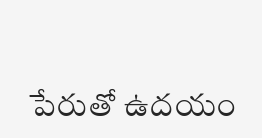పేరుతో ఉదయం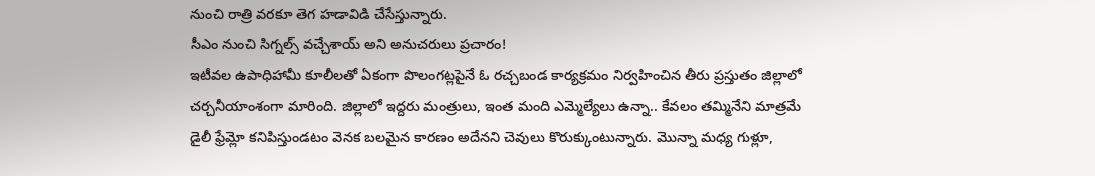నుంచి రాత్రి వరకూ తెగ హడావిడి చేసేస్తున్నారు.
సీఎం నుంచి సిగ్నల్స్ వచ్చేశాయ్ అని అనుచరులు ప్రచారం!
ఇటీవల ఉపాధిహామీ కూలీలతో ఏకంగా పొలంగట్లపైనే ఓ రచ్చబండ కార్యక్రమం నిర్వహించిన తీరు ప్రస్తుతం జిల్లాలో చర్చనీయాంశంగా మారింది. జిల్లాలో ఇద్దరు మంత్రులు, ఇంత మంది ఎమ్మెల్యేలు ఉన్నా.. కేవలం తమ్మినేని మాత్రమే డైలీ ఫ్రేమ్లో కనిపిస్తుండటం వెనక బలమైన కారణం అదేనని చెవులు కొరుక్కుంటున్నారు. మొన్నా మధ్య గుళ్లూ,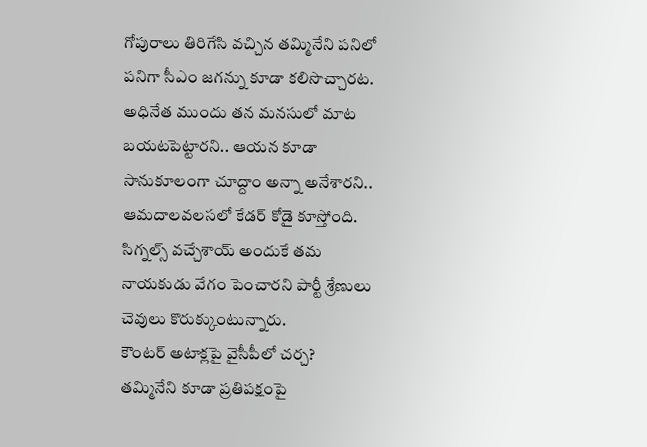గోపురాలు తిరిగేసి వచ్చిన తమ్మినేని పనిలో పనిగా సీఎం జగన్ను కూడా కలిసొచ్చారట. అధినేత ముందు తన మనసులో మాట బయటపెట్టారని.. ఆయన కూడా సానుకూలంగా చూద్దాం అన్నా అనేశారని.. ఆమదాలవలసలో కేడర్ కోడై కూస్తోంది. సిగ్నల్స్ వచ్చేశాయ్ అందుకే తమ నాయకుడు వేగం పెంచారని పార్టీ శ్రేణులు చెవులు కొరుక్కుంటున్నారు.
కౌంటర్ అటాక్లపై వైసీపీలో చర్చ?
తమ్మినేని కూడా ప్రతిపక్షంపై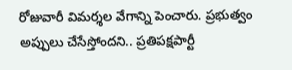రోజువారీ విమర్శల వేగాన్ని పెంచారు. ప్రభుత్వం అప్పులు చేసేస్తోందని.. ప్రతిపక్షపార్టీ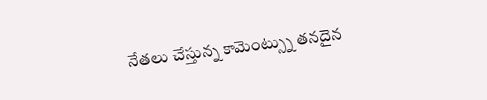నేతలు చేస్తున్న కామెంట్స్ను తనదైన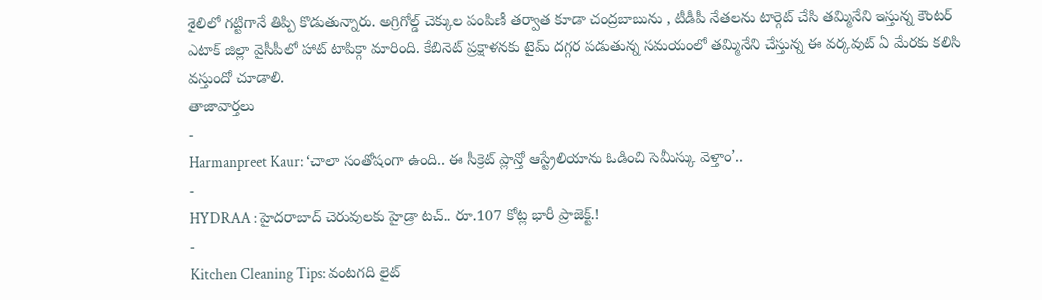శైలిలో గట్టిగానే తిప్పి కొడుతున్నారు. అగ్రిగోల్డ్ చెక్కుల పంపిణీ తర్వాత కూడా చంద్రబాబును , టీడీపీ నేతలను టార్గెట్ చేసి తమ్మినేని ఇస్తున్న కౌంటర్ ఎటాక్ జిల్లా వైసీపీలో హాట్ టాపిక్గా మారింది. కేబినెట్ ప్రక్షాళనకు టైమ్ దగ్గర పడుతున్న సమయంలో తమ్మినేని చేస్తున్న ఈ వర్కవుట్ ఏ మేరకు కలిసి వస్తుందో చూడాలి.
తాజావార్తలు
-
Harmanpreet Kaur: ‘చాలా సంతోషంగా ఉంది.. ఈ సీక్రెట్ ప్లాన్తో ఆస్ట్రేలియాను ఓడించి సెమీస్కు వెళ్తాం’..
-
HYDRAA : హైదరాబాద్ చెరువులకు హైడ్రా టచ్.. రూ.107 కోట్ల భారీ ప్రాజెక్ట్.!
-
Kitchen Cleaning Tips: వంటగది లైట్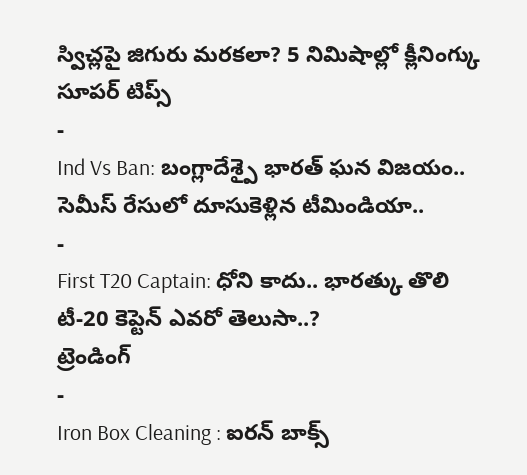స్విచ్లపై జిగురు మరకలా? 5 నిమిషాల్లో క్లీనింగ్కు సూపర్ టిప్స్
-
Ind Vs Ban: బంగ్లాదేశ్పై భారత్ ఘన విజయం.. సెమీస్ రేసులో దూసుకెళ్లిన టీమిండియా..
-
First T20 Captain: ధోని కాదు.. భారత్కు తొలి టీ-20 కెప్టెన్ ఎవరో తెలుసా..?
ట్రెండింగ్
-
Iron Box Cleaning : ఐరన్ బాక్స్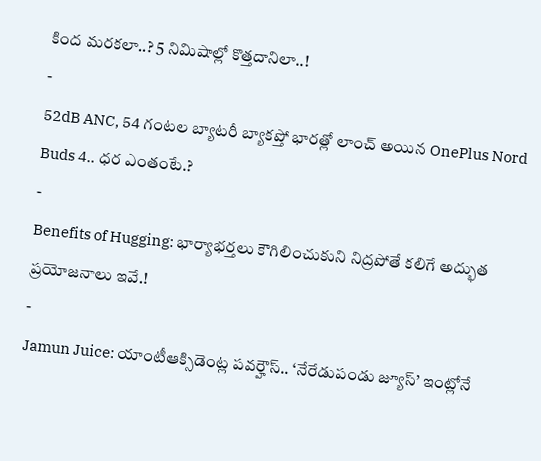కింద మరకలా..? 5 నిమిషాల్లో కొత్తదానిలా..!
-
52dB ANC, 54 గంటల బ్యాటరీ బ్యాకప్తో భారత్లో లాంచ్ అయిన OnePlus Nord Buds 4.. ధర ఎంతంటే.?
-
Benefits of Hugging: భార్యాభర్తలు కౌగిలించుకుని నిద్రపోతే కలిగే అద్భుత ప్రయోజనాలు ఇవే.!
-
Jamun Juice: యాంటీఆక్సిడెంట్ల పవర్హౌస్.. ‘నేరేడుపండు జ్యూస్’ ఇంట్లోనే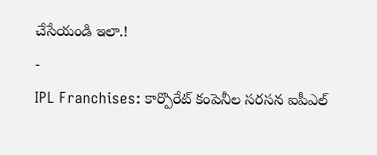చేసేయండి ఇలా.!
-
IPL Franchises: కార్పొరేట్ కంపెనీల సరసన ఐపీఎల్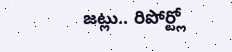జట్లు.. రిపోర్ట్లో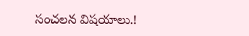సంచలన విషయాలు.!